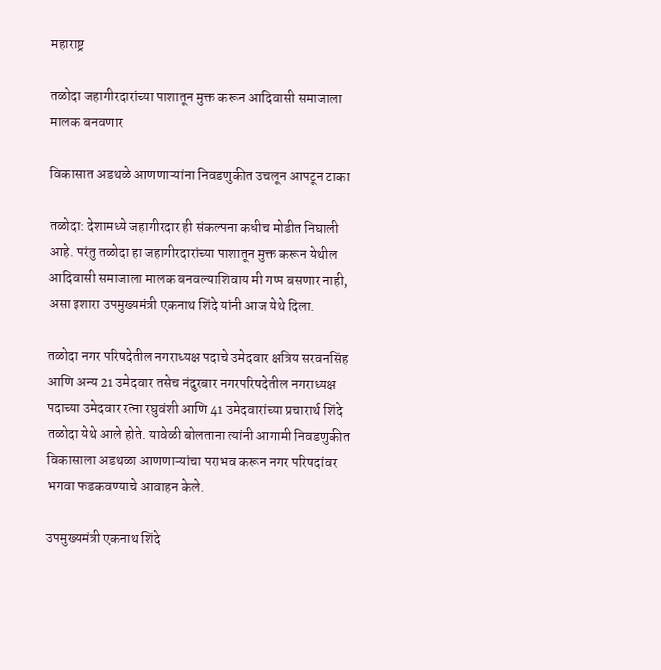महाराष्ट्र

तळोदा जहागीरदारांच्या पाशातून मुक्त करून आदिवासी समाजाला मालक बनवणार

विकासात अडथळे आणणाऱ्यांना निवडणुकीत उचलून आपटून टाका

तळोदा: देशामध्ये जहागीरदार ही संकल्पना कधीच मोडीत निघाली आहे. परंतु तळोदा हा जहागीरदारांच्या पाशातून मुक्त करून येथील आदिवासी समाजाला मालक बनवल्याशिवाय मी गप्प बसणार नाही, असा इशारा उपमुख्यमंत्री एकनाथ शिंदे यांनी आज येथे दिला.

तळोदा नगर परिषदेतील नगराध्यक्ष पदाचे उमेदवार क्षत्रिय सरवनसिंह आणि अन्य 21 उमेदवार तसेच नंदुरबार नगरपरिषदेतील नगराध्यक्ष पदाच्या उमेदवार रत्ना रघुवंशी आणि 41 उमेदवारांच्या प्रचारार्थ शिंदे तळोदा येथे आले होते. यावेळी बोलताना त्यांनी आगामी निवडणुकीत विकासाला अडथळा आणणाऱ्यांचा पराभव करून नगर परिषदांवर भगवा फडकवण्याचे आवाहन केले.

उपमुख्यमंत्री एकनाथ शिंदे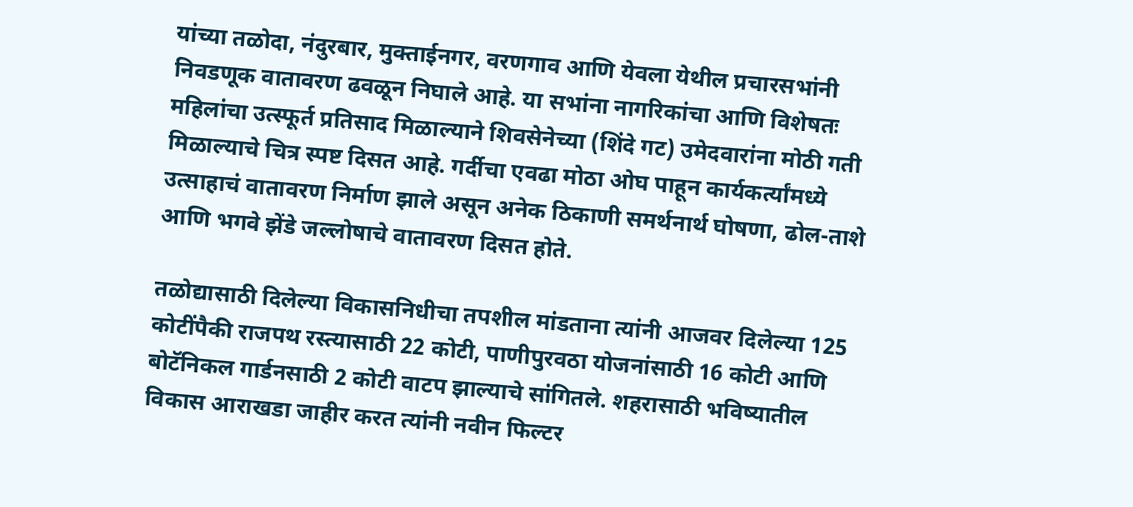यांच्या तळोदा, नंदुरबार, मुक्ताईनगर, वरणगाव आणि येवला येथील प्रचारसभांनी निवडणूक वातावरण ढवळून निघाले आहे. या सभांना नागरिकांचा आणि विशेषतः महिलांचा उत्स्फूर्त प्रतिसाद मिळाल्याने शिवसेनेच्या (शिंदे गट) उमेदवारांना मोठी गती मिळाल्याचे चित्र स्पष्ट दिसत आहे. गर्दीचा एवढा मोठा ओघ पाहून कार्यकर्त्यांमध्ये उत्साहाचं वातावरण निर्माण झाले असून अनेक ठिकाणी समर्थनार्थ घोषणा, ढोल-ताशे आणि भगवे झेंडे जल्लोषाचे वातावरण दिसत होते.

तळोद्यासाठी दिलेल्या विकासनिधीचा तपशील मांडताना त्यांनी आजवर दिलेल्या 125 कोटींपैकी राजपथ रस्त्यासाठी 22 कोटी, पाणीपुरवठा योजनांसाठी 16 कोटी आणि बोटॅनिकल गार्डनसाठी 2 कोटी वाटप झाल्याचे सांगितले. शहरासाठी भविष्यातील विकास आराखडा जाहीर करत त्यांनी नवीन फिल्टर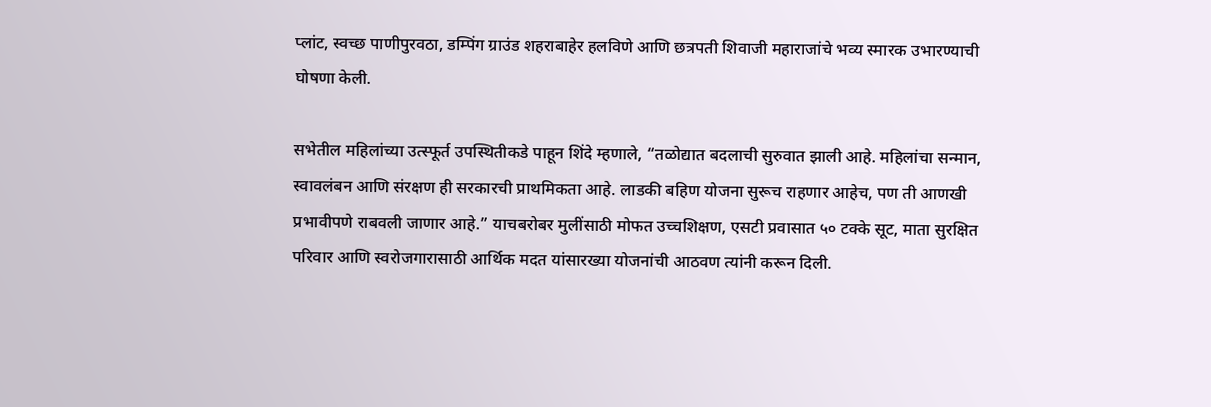प्लांट, स्वच्छ पाणीपुरवठा, डम्पिंग ग्राउंड शहराबाहेर हलविणे आणि छत्रपती शिवाजी महाराजांचे भव्य स्मारक उभारण्याची घोषणा केली.

सभेतील महिलांच्या उत्स्फूर्त उपस्थितीकडे पाहून शिंदे म्हणाले, “तळोद्यात बदलाची सुरुवात झाली आहे. महिलांचा सन्मान, स्वावलंबन आणि संरक्षण ही सरकारची प्राथमिकता आहे. लाडकी बहिण योजना सुरूच राहणार आहेच, पण ती आणखी प्रभावीपणे राबवली जाणार आहे.” याचबरोबर मुलींसाठी मोफत उच्चशिक्षण, एसटी प्रवासात ५० टक्के सूट, माता सुरक्षित परिवार आणि स्वरोजगारासाठी आर्थिक मदत यांसारख्या योजनांची आठवण त्यांनी करून दिली.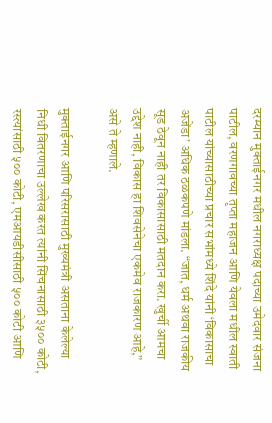दरम्यान मुक्ताईनगर मधील नगराध्यक्ष पदाच्या उमेदवार संजना पाटील, वरणगावच्या तृप्ता महाजन आणि येवला मधील स्वाती पाटील यांच्यासाठीच्या प्रचार सभांमध्ये शिंदे यांनी ‘विकासाचा अजेंडा’ अधिक ठळकपणे मांडला. “जात, धर्म अथवा राजकीय सूड ठेवून नाही तर विकासासाठी मतदान करा. खुर्ची आमचा उद्देश नाही, विकास हा शिवसेनेचा एकमेव राजकारण आहे,” असे ते म्हणाले.

मुक्ताईनगर आणि परिसरासाठी मुख्यमंत्री असताना केलेल्या निधी वितरणाचा उल्लेख करत त्यांनी सिंचनासाठी ३५०० कोटी, रस्त्यांसाठी ५०० कोटी, एमआयडीसीसाठी ५०० कोटी आणि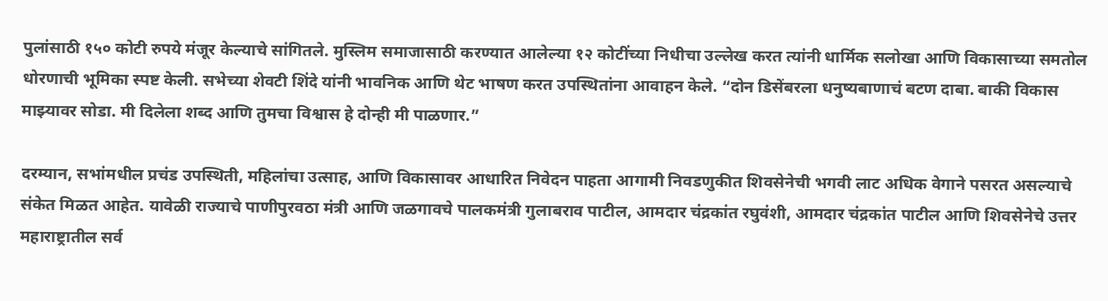पुलांसाठी १५० कोटी रुपये मंजूर केल्याचे सांगितले. मुस्लिम समाजासाठी करण्यात आलेल्या १२ कोटींच्या निधीचा उल्लेख करत त्यांनी धार्मिक सलोखा आणि विकासाच्या समतोल धोरणाची भूमिका स्पष्ट केली. सभेच्या शेवटी शिंदे यांनी भावनिक आणि थेट भाषण करत उपस्थितांना आवाहन केले. “दोन डिसेंबरला धनुष्यबाणाचं बटण दाबा. बाकी विकास माझ्यावर सोडा. मी दिलेला शब्द आणि तुमचा विश्वास हे दोन्ही मी पाळणार.”

दरम्यान, सभांमधील प्रचंड उपस्थिती, महिलांचा उत्साह, आणि विकासावर आधारित निवेदन पाहता आगामी निवडणुकीत शिवसेनेची भगवी लाट अधिक वेगाने पसरत असल्याचे संकेत मिळत आहेत. यावेळी राज्याचे पाणीपुरवठा मंत्री आणि जळगावचे पालकमंत्री गुलाबराव पाटील, आमदार चंद्रकांत रघुवंशी, आमदार चंद्रकांत पाटील आणि शिवसेनेचे उत्तर महाराष्ट्रातील सर्व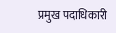प्रमुख पदाधिकारी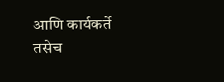आणि कार्यकर्ते तसेच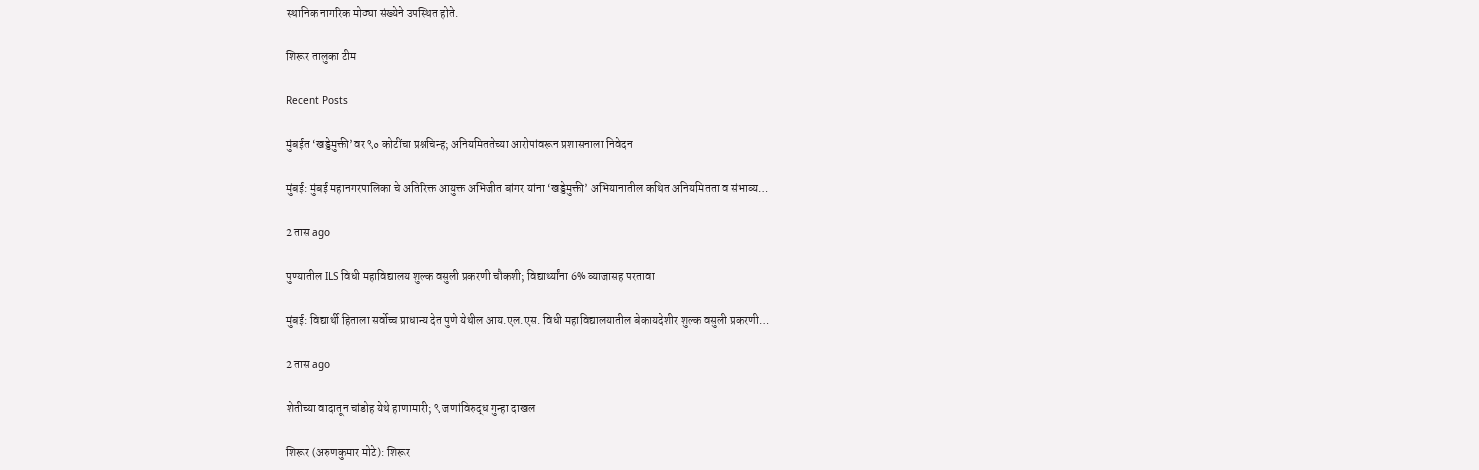स्थानिक नागरिक मोठ्या संख्येने उपस्थित होते.

शिरूर तालुका टीम

Recent Posts

मुंबईत ‘खड्डेमुक्ती’वर ९० कोटींचा प्रश्नचिन्ह; अनियमिततेच्या आरोपांवरून प्रशासनाला निवेदन

मुंबई: मुंबई महानगरपालिका चे अतिरिक्त आयुक्त अभिजीत बांगर यांना ‘खड्डेमुक्ती’ अभियानातील कथित अनियमितता व संभाव्य…

2 तास ago

पुण्यातील ILS विधी महाविद्यालय शुल्क वसुली प्रकरणी चौकशी; विद्यार्थ्यांना 6% व्याजासह परतावा

मुंबई: विद्यार्थी हिताला सर्वोच्च प्राधान्य देत पुणे येथील आय.एल.एस. विधी महाविद्यालयातील बेकायदेशीर शुल्क वसुली प्रकरणी…

2 तास ago

शेतीच्या वादातून चांडोह येथे हाणामारी; ९ जणांविरुद्ध गुन्हा दाखल

शिरूर (अरुणकुमार मोटे): शिरूर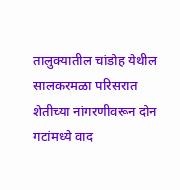तालुक्यातील चांडोह येथील सालकरमळा परिसरात शेतीच्या नांगरणीवरून दोन गटांमध्ये वाद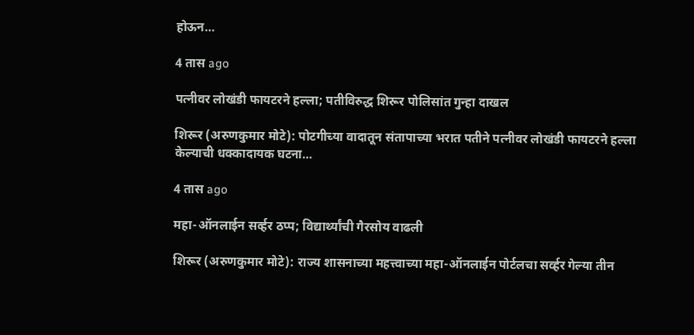होऊन…

4 तास ago

पत्नीवर लोखंडी फायटरने हल्ला; पतीविरुद्ध शिरूर पोलिसांत गुन्हा दाखल

शिरूर (अरुणकुमार मोटे): पोटगीच्या वादातून संतापाच्या भरात पतीने पत्नीवर लोखंडी फायटरने हल्ला केल्याची धक्कादायक घटना…

4 तास ago

महा-ऑनलाईन सर्व्हर ठप्प; विद्यार्थ्यांची गैरसोय वाढली

शिरूर (अरुणकुमार मोटे): राज्य शासनाच्या महत्त्वाच्या महा-ऑनलाईन पोर्टलचा सर्व्हर गेल्या तीन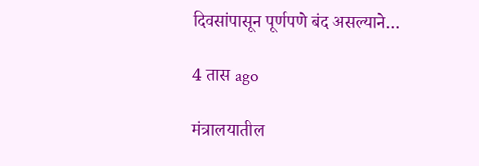दिवसांपासून पूर्णपणे बंद असल्याने…

4 तास ago

मंत्रालयातील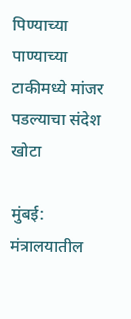पिण्याच्या पाण्याच्या टाकीमध्ये मांजर पडल्याचा संदेश खोटा

मुंबई: मंत्रालयातील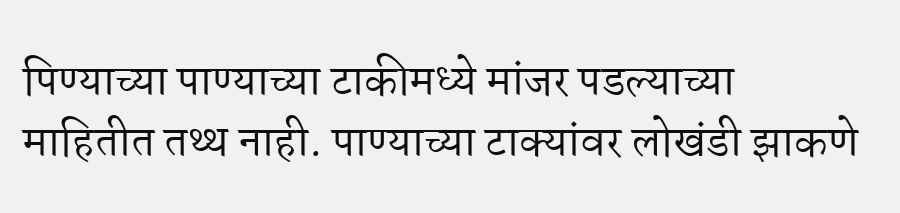पिण्याच्या पाण्याच्या टाकीमध्ये मांजर पडल्याच्या माहितीत तथ्थ नाही. पाण्याच्या टाक्यांवर लोखंडी झाकणे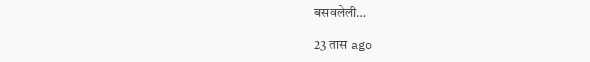बसवलेली…

23 तास ago